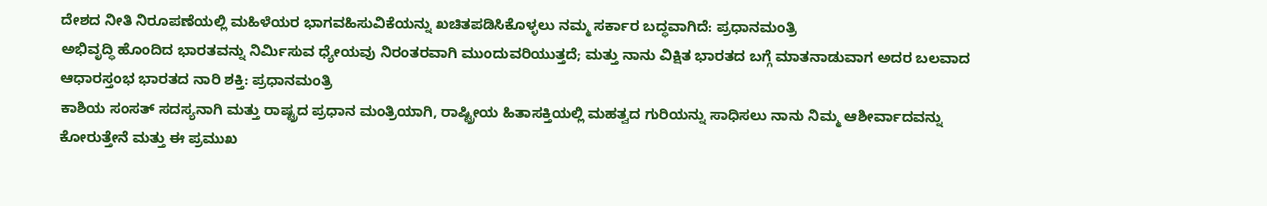ದೇಶದ ನೀತಿ ನಿರೂಪಣೆಯಲ್ಲಿ ಮಹಿಳೆಯರ ಭಾಗವಹಿಸುವಿಕೆಯನ್ನು ಖಚಿತಪಡಿಸಿಕೊಳ್ಳಲು ನಮ್ಮ ಸರ್ಕಾರ ಬದ್ಧವಾಗಿದೆ: ಪ್ರಧಾನಮಂತ್ರಿ
ಅಭಿವೃದ್ಧಿ ಹೊಂದಿದ ಭಾರತವನ್ನು ನಿರ್ಮಿಸುವ ಧ್ಯೇಯವು ನಿರಂತರವಾಗಿ ಮುಂದುವರಿಯುತ್ತದೆ; ಮತ್ತು ನಾನು ವಿಕ್ಷಿತ ಭಾರತದ ಬಗ್ಗೆ ಮಾತನಾಡುವಾಗ ಅದರ ಬಲವಾದ ಆಧಾರಸ್ತಂಭ ಭಾರತದ ನಾರಿ ಶಕ್ತಿ: ಪ್ರಧಾನಮಂತ್ರಿ
ಕಾಶಿಯ ಸಂಸತ್ ಸದಸ್ಯನಾಗಿ ಮತ್ತು ರಾಷ್ಟ್ರದ ಪ್ರಧಾನ ಮಂತ್ರಿಯಾಗಿ, ರಾಷ್ಟ್ರೀಯ ಹಿತಾಸಕ್ತಿಯಲ್ಲಿ ಮಹತ್ವದ ಗುರಿಯನ್ನು ಸಾಧಿಸಲು ನಾನು ನಿಮ್ಮ ಆಶೀರ್ವಾದವನ್ನು ಕೋರುತ್ತೇನೆ ಮತ್ತು ಈ ಪ್ರಮುಖ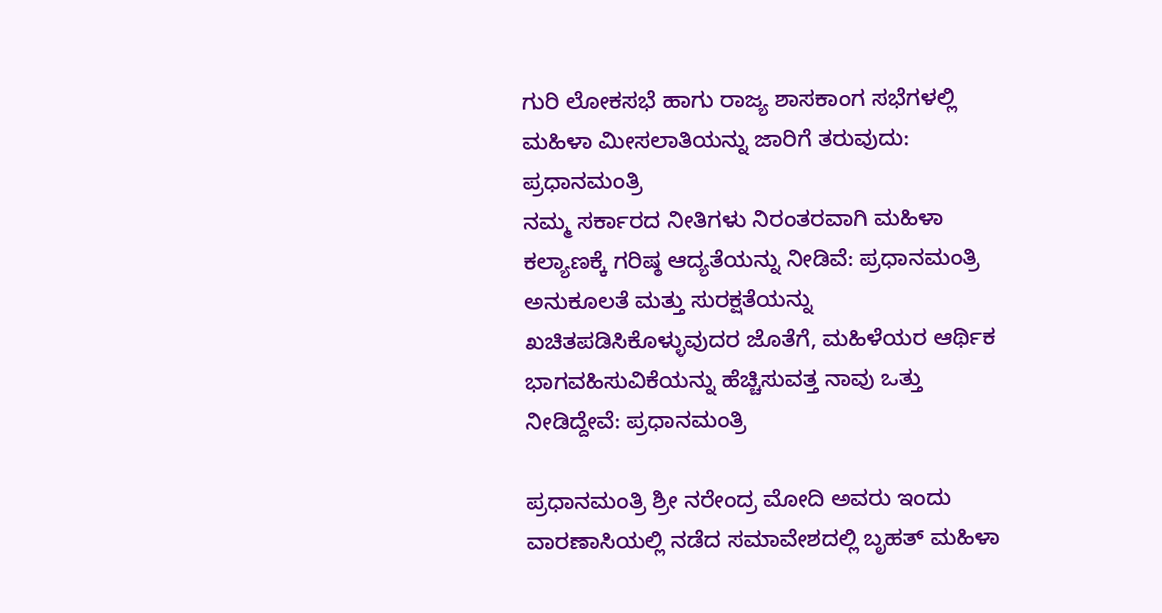ಗುರಿ ಲೋಕಸಭೆ ಹಾಗು ರಾಜ್ಯ ಶಾಸಕಾಂಗ ಸಭೆಗಳಲ್ಲಿ ಮಹಿಳಾ ಮೀಸಲಾತಿಯನ್ನು ಜಾರಿಗೆ ತರುವುದು: ಪ್ರಧಾನಮಂತ್ರಿ
ನಮ್ಮ ಸರ್ಕಾರದ ನೀತಿಗಳು ನಿರಂತರವಾಗಿ ಮಹಿಳಾ ಕಲ್ಯಾಣಕ್ಕೆ ಗರಿಷ್ಠ ಆದ್ಯತೆಯನ್ನು ನೀಡಿವೆ: ಪ್ರಧಾನಮಂತ್ರಿ
ಅನುಕೂಲತೆ ಮತ್ತು ಸುರಕ್ಷತೆಯನ್ನು ಖಚಿತಪಡಿಸಿಕೊಳ್ಳುವುದರ ಜೊತೆಗೆ, ಮಹಿಳೆಯರ ಆರ್ಥಿಕ ಭಾಗವಹಿಸುವಿಕೆಯನ್ನು ಹೆಚ್ಚಿಸುವತ್ತ ನಾವು ಒತ್ತು ನೀಡಿದ್ದೇವೆ: ಪ್ರಧಾನಮಂತ್ರಿ

ಪ್ರಧಾನಮಂತ್ರಿ ಶ್ರೀ ನರೇಂದ್ರ ಮೋದಿ ಅವರು ಇಂದು ವಾರಣಾಸಿಯಲ್ಲಿ ನಡೆದ ಸಮಾವೇಶದಲ್ಲಿ ಬೃಹತ್ ಮಹಿಳಾ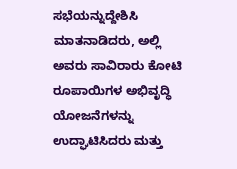ಸಭೆಯನ್ನುದ್ದೇಶಿಸಿ ಮಾತನಾಡಿದರು, ಅಲ್ಲಿ ಅವರು ಸಾವಿರಾರು ಕೋಟಿ ರೂಪಾಯಿಗಳ ಅಭಿವೃದ್ಧಿ ಯೋಜನೆಗಳನ್ನು ಉದ್ಘಾಟಿಸಿದರು ಮತ್ತು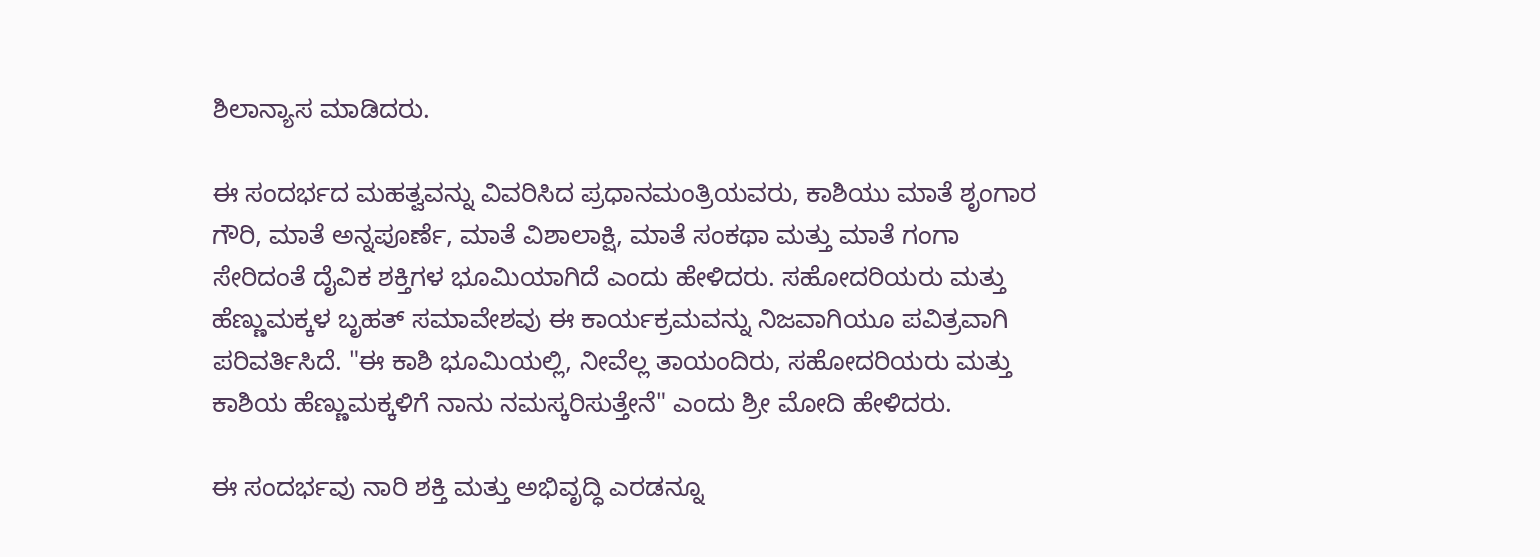ಶಿಲಾನ್ಯಾಸ ಮಾಡಿದರು.

ಈ ಸಂದರ್ಭದ ಮಹತ್ವವನ್ನು ವಿವರಿಸಿದ ಪ್ರಧಾನಮಂತ್ರಿಯವರು, ಕಾಶಿಯು ಮಾತೆ ಶೃಂಗಾರ ಗೌರಿ, ಮಾತೆ ಅನ್ನಪೂರ್ಣೆ, ಮಾತೆ ವಿಶಾಲಾಕ್ಷಿ, ಮಾತೆ ಸಂಕಥಾ ಮತ್ತು ಮಾತೆ ಗಂಗಾ ಸೇರಿದಂತೆ ದೈವಿಕ ಶಕ್ತಿಗಳ ಭೂಮಿಯಾಗಿದೆ ಎಂದು ಹೇಳಿದರು. ಸಹೋದರಿಯರು ಮತ್ತು ಹೆಣ್ಣುಮಕ್ಕಳ ಬೃಹತ್ ಸಮಾವೇಶವು ಈ ಕಾರ್ಯಕ್ರಮವನ್ನು ನಿಜವಾಗಿಯೂ ಪವಿತ್ರವಾಗಿ ಪರಿವರ್ತಿಸಿದೆ. "ಈ ಕಾಶಿ ಭೂಮಿಯಲ್ಲಿ, ನೀವೆಲ್ಲ ತಾಯಂದಿರು, ಸಹೋದರಿಯರು ಮತ್ತು ಕಾಶಿಯ ಹೆಣ್ಣುಮಕ್ಕಳಿಗೆ ನಾನು ನಮಸ್ಕರಿಸುತ್ತೇನೆ" ಎಂದು ಶ್ರೀ ಮೋದಿ ಹೇಳಿದರು.

ಈ ಸಂದರ್ಭವು ನಾರಿ ಶಕ್ತಿ ಮತ್ತು ಅಭಿವೃದ್ಧಿ ಎರಡನ್ನೂ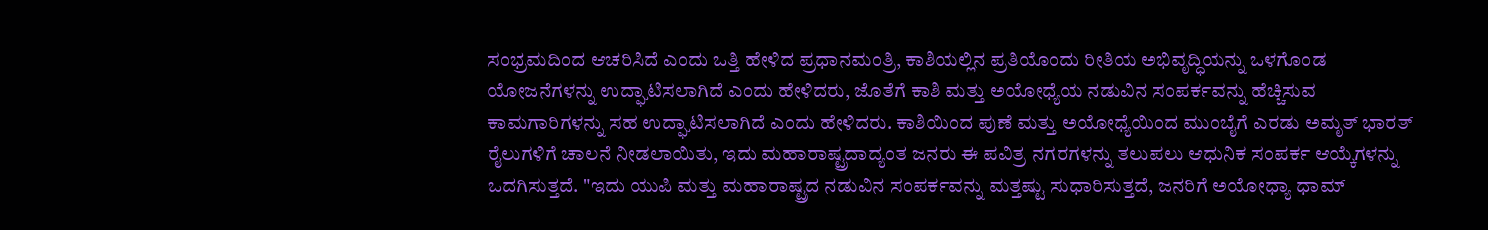ಸಂಭ್ರಮದಿಂದ ಆಚರಿಸಿದೆ ಎಂದು ಒತ್ತಿ ಹೇಳಿದ ಪ್ರಧಾನಮಂತ್ರಿ, ಕಾಶಿಯಲ್ಲಿನ ಪ್ರತಿಯೊಂದು ರೀತಿಯ ಅಭಿವೃದ್ಧಿಯನ್ನು ಒಳಗೊಂಡ ಯೋಜನೆಗಳನ್ನು ಉದ್ಘಾಟಿಸಲಾಗಿದೆ ಎಂದು ಹೇಳಿದರು, ಜೊತೆಗೆ ಕಾಶಿ ಮತ್ತು ಅಯೋಧ್ಯೆಯ ನಡುವಿನ ಸಂಪರ್ಕವನ್ನು ಹೆಚ್ಚಿಸುವ ಕಾಮಗಾರಿಗಳನ್ನು ಸಹ ಉದ್ಘಾಟಿಸಲಾಗಿದೆ ಎಂದು ಹೇಳಿದರು. ಕಾಶಿಯಿಂದ ಪುಣೆ ಮತ್ತು ಅಯೋಧ್ಯೆಯಿಂದ ಮುಂಬೈಗೆ ಎರಡು ಅಮೃತ್ ಭಾರತ್ ರೈಲುಗಳಿಗೆ ಚಾಲನೆ ನೀಡಲಾಯಿತು, ಇದು ಮಹಾರಾಷ್ಟ್ರದಾದ್ಯಂತ ಜನರು ಈ ಪವಿತ್ರ ನಗರಗಳನ್ನು ತಲುಪಲು ಆಧುನಿಕ ಸಂಪರ್ಕ ಆಯ್ಕೆಗಳನ್ನು ಒದಗಿಸುತ್ತದೆ. "ಇದು ಯುಪಿ ಮತ್ತು ಮಹಾರಾಷ್ಟ್ರದ ನಡುವಿನ ಸಂಪರ್ಕವನ್ನು ಮತ್ತಷ್ಟು ಸುಧಾರಿಸುತ್ತದೆ, ಜನರಿಗೆ ಅಯೋಧ್ಯಾ ಧಾಮ್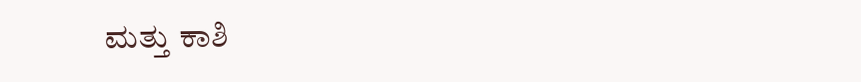ಮತ್ತು ಕಾಶಿ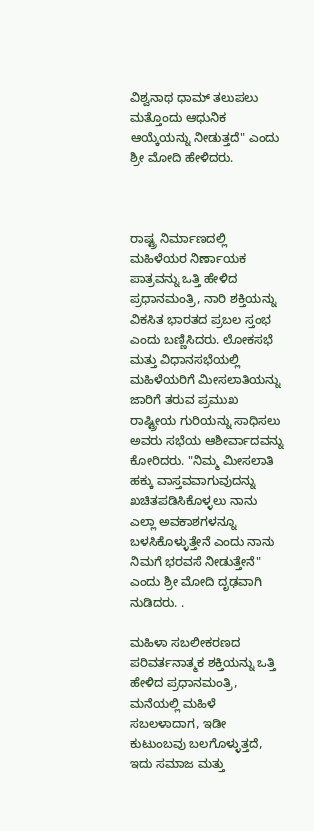ವಿಶ್ವನಾಥ ಧಾಮ್ ತಲುಪಲು ಮತ್ತೊಂದು ಆಧುನಿಕ ಆಯ್ಕೆಯನ್ನು ನೀಡುತ್ತದೆ" ಎಂದು ಶ್ರೀ ಮೋದಿ ಹೇಳಿದರು.



ರಾಷ್ಟ್ರ ನಿರ್ಮಾಣದಲ್ಲಿ ಮಹಿಳೆಯರ ನಿರ್ಣಾಯಕ ಪಾತ್ರವನ್ನು ಒತ್ತಿ ಹೇಳಿದ ಪ್ರಧಾನಮಂತ್ರಿ, ನಾರಿ ಶಕ್ತಿಯನ್ನು ವಿಕಸಿತ ಭಾರತದ ಪ್ರಬಲ ಸ್ತಂಭ ಎಂದು ಬಣ್ಣಿಸಿದರು. ಲೋಕಸಭೆ ಮತ್ತು ವಿಧಾನಸಭೆಯಲ್ಲಿ ಮಹಿಳೆಯರಿಗೆ ಮೀಸಲಾತಿಯನ್ನು ಜಾರಿಗೆ ತರುವ ಪ್ರಮುಖ ರಾಷ್ಟ್ರೀಯ ಗುರಿಯನ್ನು ಸಾಧಿಸಲು ಅವರು ಸಭೆಯ ಆಶೀರ್ವಾದವನ್ನು ಕೋರಿದರು. "ನಿಮ್ಮ ಮೀಸಲಾತಿ ಹಕ್ಕು ವಾಸ್ತವವಾಗುವುದನ್ನು ಖಚಿತಪಡಿಸಿಕೊಳ್ಳಲು ನಾನು ಎಲ್ಲಾ ಅವಕಾಶಗಳನ್ನೂ ಬಳಸಿಕೊಳ್ಳುತ್ತೇನೆ ಎಂದು ನಾನು ನಿಮಗೆ ಭರವಸೆ ನೀಡುತ್ತೇನೆ" ಎಂದು ಶ್ರೀ ಮೋದಿ ದೃಢವಾಗಿ ನುಡಿದರು. .

ಮಹಿಳಾ ಸಬಲೀಕರಣದ ಪರಿವರ್ತನಾತ್ಮಕ ಶಕ್ತಿಯನ್ನು ಒತ್ತಿ ಹೇಳಿದ ಪ್ರಧಾನಮಂತ್ರಿ, ಮನೆಯಲ್ಲಿ ಮಹಿಳೆ ಸಬಲಳಾದಾಗ, ಇಡೀ ಕುಟುಂಬವು ಬಲಗೊಳ್ಳುತ್ತದೆ, ಇದು ಸಮಾಜ ಮತ್ತು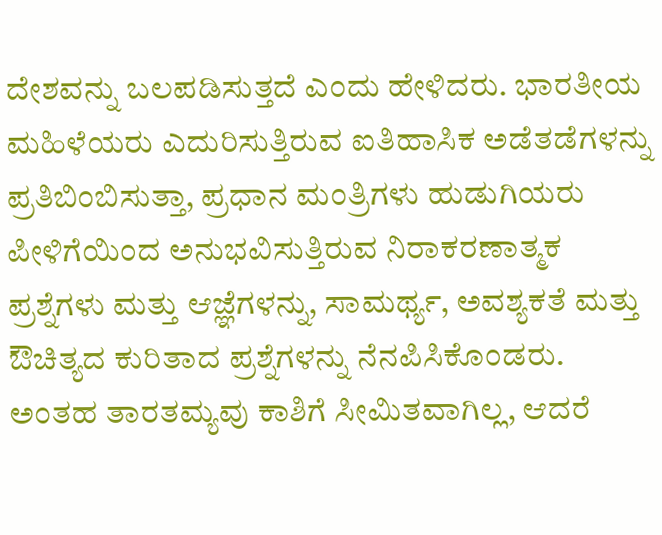ದೇಶವನ್ನು ಬಲಪಡಿಸುತ್ತದೆ ಎಂದು ಹೇಳಿದರು. ಭಾರತೀಯ ಮಹಿಳೆಯರು ಎದುರಿಸುತ್ತಿರುವ ಐತಿಹಾಸಿಕ ಅಡೆತಡೆಗಳನ್ನು ಪ್ರತಿಬಿಂಬಿಸುತ್ತಾ, ಪ್ರಧಾನ ಮಂತ್ರಿಗಳು ಹುಡುಗಿಯರು ಪೀಳಿಗೆಯಿಂದ ಅನುಭವಿಸುತ್ತಿರುವ ನಿರಾಕರಣಾತ್ಮಕ ಪ್ರಶ್ನೆಗಳು ಮತ್ತು ಆಜ್ಞೆಗಳನ್ನು, ಸಾಮರ್ಥ್ಯ, ಅವಶ್ಯಕತೆ ಮತ್ತು ಔಚಿತ್ಯದ ಕುರಿತಾದ ಪ್ರಶ್ನೆಗಳನ್ನು ನೆನಪಿಸಿಕೊಂಡರು. ಅಂತಹ ತಾರತಮ್ಯವು ಕಾಶಿಗೆ ಸೀಮಿತವಾಗಿಲ್ಲ, ಆದರೆ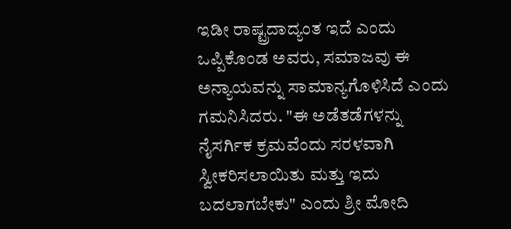ಇಡೀ ರಾಷ್ಟ್ರದಾದ್ಯಂತ ಇದೆ ಎಂದು ಒಪ್ಪಿಕೊಂಡ ಅವರು, ಸಮಾಜವು ಈ ಅನ್ಯಾಯವನ್ನು ಸಾಮಾನ್ಯಗೊಳಿಸಿದೆ ಎಂದು ಗಮನಿಸಿದರು. "ಈ ಅಡೆತಡೆಗಳನ್ನು ನೈಸರ್ಗಿಕ ಕ್ರಮವೆಂದು ಸರಳವಾಗಿ ಸ್ವೀಕರಿಸಲಾಯಿತು ಮತ್ತು ಇದು ಬದಲಾಗಬೇಕು" ಎಂದು ಶ್ರೀ ಮೋದಿ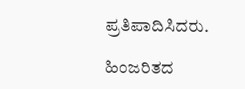ಪ್ರತಿಪಾದಿಸಿದರು.

ಹಿಂಜರಿತದ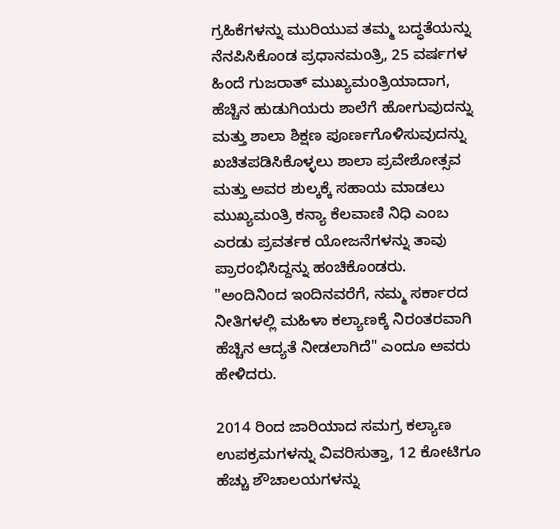ಗ್ರಹಿಕೆಗಳನ್ನು ಮುರಿಯುವ ತಮ್ಮ ಬದ್ಧತೆಯನ್ನು ನೆನಪಿಸಿಕೊಂಡ ಪ್ರಧಾನಮಂತ್ರಿ, 25 ವರ್ಷಗಳ ಹಿಂದೆ ಗುಜರಾತ್ ಮುಖ್ಯಮಂತ್ರಿಯಾದಾಗ, ಹೆಚ್ಚಿನ ಹುಡುಗಿಯರು ಶಾಲೆಗೆ ಹೋಗುವುದನ್ನು ಮತ್ತು ಶಾಲಾ ಶಿಕ್ಷಣ ಪೂರ್ಣಗೊಳಿಸುವುದನ್ನು ಖಚಿತಪಡಿಸಿಕೊಳ್ಳಲು ಶಾಲಾ ಪ್ರವೇಶೋತ್ಸವ ಮತ್ತು ಅವರ ಶುಲ್ಕಕ್ಕೆ ಸಹಾಯ ಮಾಡಲು ಮುಖ್ಯಮಂತ್ರಿ ಕನ್ಯಾ ಕೆಲವಾಣಿ ನಿಧಿ ಎಂಬ ಎರಡು ಪ್ರವರ್ತಕ ಯೋಜನೆಗಳನ್ನು ತಾವು ಪ್ರಾರಂಭಿಸಿದ್ದನ್ನು ಹಂಚಿಕೊಂಡರು. "ಅಂದಿನಿಂದ ಇಂದಿನವರೆಗೆ, ನಮ್ಮ ಸರ್ಕಾರದ ನೀತಿಗಳಲ್ಲಿ ಮಹಿಳಾ ಕಲ್ಯಾಣಕ್ಕೆ ನಿರಂತರವಾಗಿ ಹೆಚ್ಚಿನ ಆದ್ಯತೆ ನೀಡಲಾಗಿದೆ" ಎಂದೂ ಅವರು ಹೇಳಿದರು.

2014 ರಿಂದ ಜಾರಿಯಾದ ಸಮಗ್ರ ಕಲ್ಯಾಣ ಉಪಕ್ರಮಗಳನ್ನು ವಿವರಿಸುತ್ತಾ, 12 ಕೋಟಿಗೂ ಹೆಚ್ಚು ಶೌಚಾಲಯಗಳನ್ನು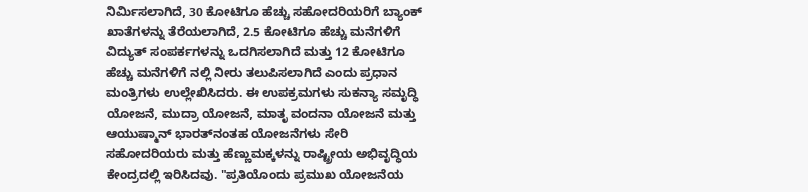ನಿರ್ಮಿಸಲಾಗಿದೆ, 30 ಕೋಟಿಗೂ ಹೆಚ್ಚು ಸಹೋದರಿಯರಿಗೆ ಬ್ಯಾಂಕ್ ಖಾತೆಗಳನ್ನು ತೆರೆಯಲಾಗಿದೆ, 2.5 ಕೋಟಿಗೂ ಹೆಚ್ಚು ಮನೆಗಳಿಗೆ ವಿದ್ಯುತ್ ಸಂಪರ್ಕಗಳನ್ನು ಒದಗಿಸಲಾಗಿದೆ ಮತ್ತು 12 ಕೋಟಿಗೂ ಹೆಚ್ಚು ಮನೆಗಳಿಗೆ ನಲ್ಲಿ ನೀರು ತಲುಪಿಸಲಾಗಿದೆ ಎಂದು ಪ್ರಧಾನ ಮಂತ್ರಿಗಳು ಉಲ್ಲೇಖಿಸಿದರು. ಈ ಉಪಕ್ರಮಗಳು ಸುಕನ್ಯಾ ಸಮೃದ್ಧಿ ಯೋಜನೆ, ಮುದ್ರಾ ಯೋಜನೆ, ಮಾತೃ ವಂದನಾ ಯೋಜನೆ ಮತ್ತು ಆಯುಷ್ಮಾನ್ ಭಾರತ್‌ನಂತಹ ಯೋಜನೆಗಳು ಸೇರಿ ಸಹೋದರಿಯರು ಮತ್ತು ಹೆಣ್ಣುಮಕ್ಕಳನ್ನು ರಾಷ್ಟ್ರೀಯ ಅಭಿವೃದ್ಧಿಯ ಕೇಂದ್ರದಲ್ಲಿ ಇರಿಸಿದವು. "ಪ್ರತಿಯೊಂದು ಪ್ರಮುಖ ಯೋಜನೆಯ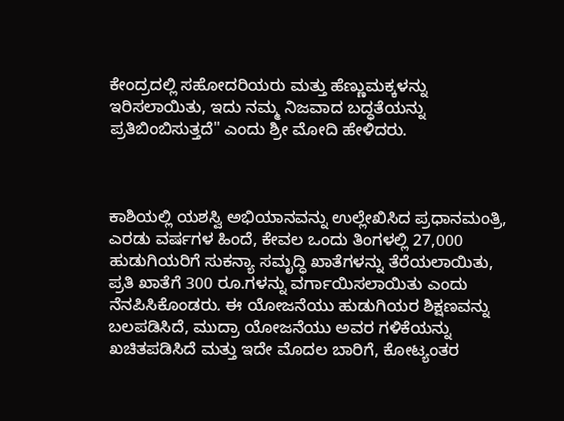ಕೇಂದ್ರದಲ್ಲಿ ಸಹೋದರಿಯರು ಮತ್ತು ಹೆಣ್ಣುಮಕ್ಕಳನ್ನು ಇರಿಸಲಾಯಿತು, ಇದು ನಮ್ಮ ನಿಜವಾದ ಬದ್ಧತೆಯನ್ನು ಪ್ರತಿಬಿಂಬಿಸುತ್ತದೆ" ಎಂದು ಶ್ರೀ ಮೋದಿ ಹೇಳಿದರು.



ಕಾಶಿಯಲ್ಲಿ ಯಶಸ್ವಿ ಅಭಿಯಾನವನ್ನು ಉಲ್ಲೇಖಿಸಿದ ಪ್ರಧಾನಮಂತ್ರಿ, ಎರಡು ವರ್ಷಗಳ ಹಿಂದೆ, ಕೇವಲ ಒಂದು ತಿಂಗಳಲ್ಲಿ 27,000 ಹುಡುಗಿಯರಿಗೆ ಸುಕನ್ಯಾ ಸಮೃದ್ಧಿ ಖಾತೆಗಳನ್ನು ತೆರೆಯಲಾಯಿತು, ಪ್ರತಿ ಖಾತೆಗೆ 300 ರೂ.ಗಳನ್ನು ವರ್ಗಾಯಿಸಲಾಯಿತು ಎಂದು ನೆನಪಿಸಿಕೊಂಡರು. ಈ ಯೋಜನೆಯು ಹುಡುಗಿಯರ ಶಿಕ್ಷಣವನ್ನು ಬಲಪಡಿಸಿದೆ, ಮುದ್ರಾ ಯೋಜನೆಯು ಅವರ ಗಳಿಕೆಯನ್ನು ಖಚಿತಪಡಿಸಿದೆ ಮತ್ತು ಇದೇ ಮೊದಲ ಬಾರಿಗೆ, ಕೋಟ್ಯಂತರ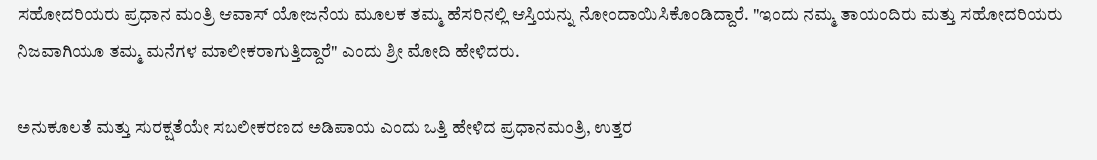ಸಹೋದರಿಯರು ಪ್ರಧಾನ ಮಂತ್ರಿ ಆವಾಸ್ ಯೋಜನೆಯ ಮೂಲಕ ತಮ್ಮ ಹೆಸರಿನಲ್ಲಿ ಆಸ್ತಿಯನ್ನು ನೋಂದಾಯಿಸಿಕೊಂಡಿದ್ದಾರೆ. "ಇಂದು ನಮ್ಮ ತಾಯಂದಿರು ಮತ್ತು ಸಹೋದರಿಯರು ನಿಜವಾಗಿಯೂ ತಮ್ಮ ಮನೆಗಳ ಮಾಲೀಕರಾಗುತ್ತಿದ್ದಾರೆ" ಎಂದು ಶ್ರೀ ಮೋದಿ ಹೇಳಿದರು.

ಅನುಕೂಲತೆ ಮತ್ತು ಸುರಕ್ಷತೆಯೇ ಸಬಲೀಕರಣದ ಅಡಿಪಾಯ ಎಂದು ಒತ್ತಿ ಹೇಳಿದ ಪ್ರಧಾನಮಂತ್ರಿ, ಉತ್ತರ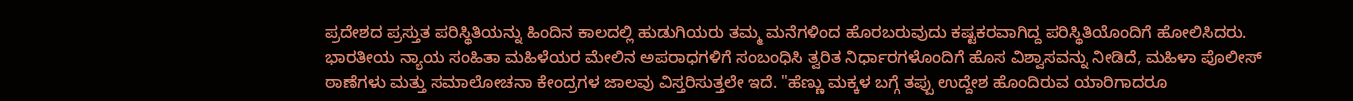ಪ್ರದೇಶದ ಪ್ರಸ್ತುತ ಪರಿಸ್ಥಿತಿಯನ್ನು ಹಿಂದಿನ ಕಾಲದಲ್ಲಿ ಹುಡುಗಿಯರು ತಮ್ಮ ಮನೆಗಳಿಂದ ಹೊರಬರುವುದು ಕಷ್ಟಕರವಾಗಿದ್ದ ಪರಿಸ್ಥಿತಿಯೊಂದಿಗೆ ಹೋಲಿಸಿದರು. ಭಾರತೀಯ ನ್ಯಾಯ ಸಂಹಿತಾ ಮಹಿಳೆಯರ ಮೇಲಿನ ಅಪರಾಧಗಳಿಗೆ ಸಂಬಂಧಿಸಿ ತ್ವರಿತ ನಿರ್ಧಾರಗಳೊಂದಿಗೆ ಹೊಸ ವಿಶ್ವಾಸವನ್ನು ನೀಡಿದೆ, ಮಹಿಳಾ ಪೊಲೀಸ್ ಠಾಣೆಗಳು ಮತ್ತು ಸಮಾಲೋಚನಾ ಕೇಂದ್ರಗಳ ಜಾಲವು ವಿಸ್ತರಿಸುತ್ತಲೇ ಇದೆ. "ಹೆಣ್ಣು ಮಕ್ಕಳ ಬಗ್ಗೆ ತಪ್ಪು ಉದ್ದೇಶ ಹೊಂದಿರುವ ಯಾರಿಗಾದರೂ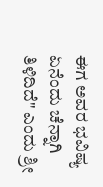ಈಗ ಅವರ ಭವಿಷ್ಯ ಏನೆಂದು ಚೆನ್ನಾಗಿ ತಿಳಿದಿದೆ" ಎಂದು ಶ್ರೀ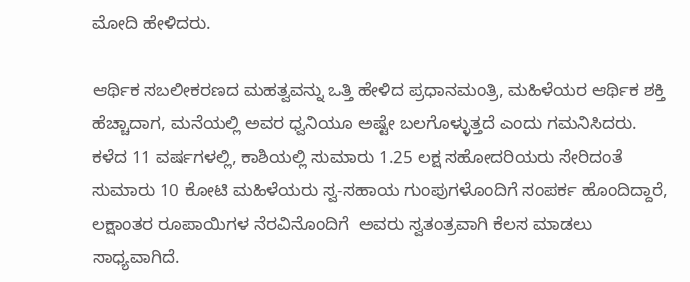ಮೋದಿ ಹೇಳಿದರು.

ಆರ್ಥಿಕ ಸಬಲೀಕರಣದ ಮಹತ್ವವನ್ನು ಒತ್ತಿ ಹೇಳಿದ ಪ್ರಧಾನಮಂತ್ರಿ, ಮಹಿಳೆಯರ ಆರ್ಥಿಕ ಶಕ್ತಿ ಹೆಚ್ಚಾದಾಗ, ಮನೆಯಲ್ಲಿ ಅವರ ಧ್ವನಿಯೂ ಅಷ್ಟೇ ಬಲಗೊಳ್ಳುತ್ತದೆ ಎಂದು ಗಮನಿಸಿದರು. ಕಳೆದ 11 ವರ್ಷಗಳಲ್ಲಿ, ಕಾಶಿಯಲ್ಲಿ ಸುಮಾರು 1.25 ಲಕ್ಷ ಸಹೋದರಿಯರು ಸೇರಿದಂತೆ ಸುಮಾರು 10 ಕೋಟಿ ಮಹಿಳೆಯರು ಸ್ವ-ಸಹಾಯ ಗುಂಪುಗಳೊಂದಿಗೆ ಸಂಪರ್ಕ ಹೊಂದಿದ್ದಾರೆ, ಲಕ್ಷಾಂತರ ರೂಪಾಯಿಗಳ ನೆರವಿನೊಂದಿಗೆ  ಅವರು ಸ್ವತಂತ್ರವಾಗಿ ಕೆಲಸ ಮಾಡಲು ಸಾಧ್ಯವಾಗಿದೆ.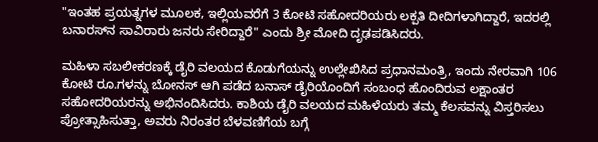"ಇಂತಹ ಪ್ರಯತ್ನಗಳ ಮೂಲಕ, ಇಲ್ಲಿಯವರೆಗೆ 3 ಕೋಟಿ ಸಹೋದರಿಯರು ಲಕ್ಪತಿ ದೀದಿಗಳಾಗಿದ್ದಾರೆ, ಇದರಲ್ಲಿ ಬನಾರಸ್‌ನ ಸಾವಿರಾರು ಜನರು ಸೇರಿದ್ದಾರೆ" ಎಂದು ಶ್ರೀ ಮೋದಿ ದೃಢಪಡಿಸಿದರು.

ಮಹಿಳಾ ಸಬಲೀಕರಣಕ್ಕೆ ಡೈರಿ ವಲಯದ ಕೊಡುಗೆಯನ್ನು ಉಲ್ಲೇಖಿಸಿದ ಪ್ರಧಾನಮಂತ್ರಿ, ಇಂದು ನೇರವಾಗಿ 106 ಕೋಟಿ ರೂ.ಗಳನ್ನು ಬೋನಸ್ ಆಗಿ ಪಡೆದ ಬನಾಸ್ ಡೈರಿಯೊಂದಿಗೆ ಸಂಬಂಧ ಹೊಂದಿರುವ ಲಕ್ಷಾಂತರ ಸಹೋದರಿಯರನ್ನು ಅಭಿನಂದಿಸಿದರು. ಕಾಶಿಯ ಡೈರಿ ವಲಯದ ಮಹಿಳೆಯರು ತಮ್ಮ ಕೆಲಸವನ್ನು ವಿಸ್ತರಿಸಲು ಪ್ರೋತ್ಸಾಹಿಸುತ್ತಾ, ಅವರು ನಿರಂತರ ಬೆಳವಣಿಗೆಯ ಬಗ್ಗೆ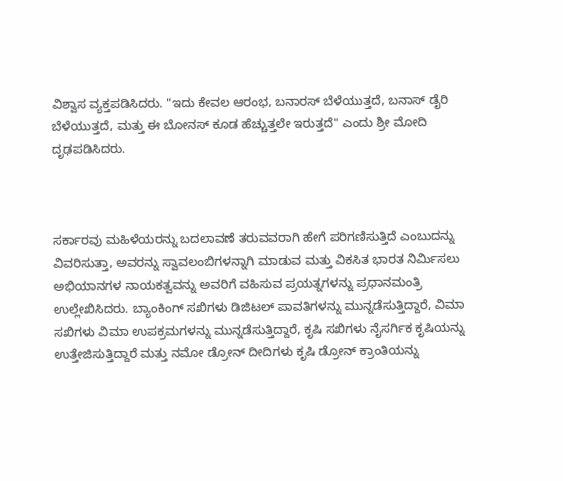ವಿಶ್ವಾಸ ವ್ಯಕ್ತಪಡಿಸಿದರು. "ಇದು ಕೇವಲ ಆರಂಭ, ಬನಾರಸ್ ಬೆಳೆಯುತ್ತದೆ, ಬನಾಸ್ ಡೈರಿ ಬೆಳೆಯುತ್ತದೆ, ಮತ್ತು ಈ ಬೋನಸ್ ಕೂಡ ಹೆಚ್ಚುತ್ತಲೇ ಇರುತ್ತದೆ" ಎಂದು ಶ್ರೀ ಮೋದಿ ದೃಢಪಡಿಸಿದರು.



ಸರ್ಕಾರವು ಮಹಿಳೆಯರನ್ನು ಬದಲಾವಣೆ ತರುವವರಾಗಿ ಹೇಗೆ ಪರಿಗಣಿಸುತ್ತಿದೆ ಎಂಬುದನ್ನು ವಿವರಿಸುತ್ತಾ, ಅವರನ್ನು ಸ್ವಾವಲಂಬಿಗಳನ್ನಾಗಿ ಮಾಡುವ ಮತ್ತು ವಿಕಸಿತ ಭಾರತ ನಿರ್ಮಿಸಲು ಅಭಿಯಾನಗಳ ನಾಯಕತ್ವವನ್ನು ಅವರಿಗೆ ವಹಿಸುವ ಪ್ರಯತ್ನಗಳನ್ನು ಪ್ರಧಾನಮಂತ್ರಿ ಉಲ್ಲೇಖಿಸಿದರು. ಬ್ಯಾಂಕಿಂಗ್ ಸಖಿಗಳು ಡಿಜಿಟಲ್ ಪಾವತಿಗಳನ್ನು ಮುನ್ನಡೆಸುತ್ತಿದ್ದಾರೆ, ವಿಮಾ ಸಖಿಗಳು ವಿಮಾ ಉಪಕ್ರಮಗಳನ್ನು ಮುನ್ನಡೆಸುತ್ತಿದ್ದಾರೆ, ಕೃಷಿ ಸಖಿಗಳು ನೈಸರ್ಗಿಕ ಕೃಷಿಯನ್ನು ಉತ್ತೇಜಿಸುತ್ತಿದ್ದಾರೆ ಮತ್ತು ನಮೋ ಡ್ರೋನ್ ದೀದಿಗಳು ಕೃಷಿ ಡ್ರೋನ್ ಕ್ರಾಂತಿಯನ್ನು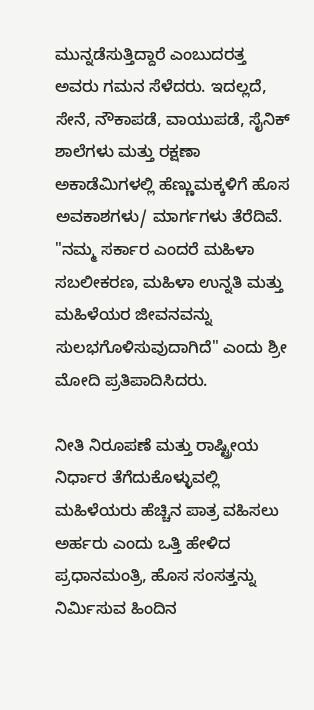ಮುನ್ನಡೆಸುತ್ತಿದ್ದಾರೆ ಎಂಬುದರತ್ತ ಅವರು ಗಮನ ಸೆಳೆದರು. ಇದಲ್ಲದೆ, ಸೇನೆ, ನೌಕಾಪಡೆ, ವಾಯುಪಡೆ, ಸೈನಿಕ್ ಶಾಲೆಗಳು ಮತ್ತು ರಕ್ಷಣಾ ಅಕಾಡೆಮಿಗಳಲ್ಲಿ ಹೆಣ್ಣುಮಕ್ಕಳಿಗೆ ಹೊಸ ಅವಕಾಶಗಳು/ ಮಾರ್ಗಗಳು ತೆರೆದಿವೆ. "ನಮ್ಮ ಸರ್ಕಾರ ಎಂದರೆ ಮಹಿಳಾ ಸಬಲೀಕರಣ, ಮಹಿಳಾ ಉನ್ನತಿ ಮತ್ತು ಮಹಿಳೆಯರ ಜೀವನವನ್ನು ಸುಲಭಗೊಳಿಸುವುದಾಗಿದೆ" ಎಂದು ಶ್ರೀ ಮೋದಿ ಪ್ರತಿಪಾದಿಸಿದರು.

ನೀತಿ ನಿರೂಪಣೆ ಮತ್ತು ರಾಷ್ಟ್ರೀಯ ನಿರ್ಧಾರ ತೆಗೆದುಕೊಳ್ಳುವಲ್ಲಿ ಮಹಿಳೆಯರು ಹೆಚ್ಚಿನ ಪಾತ್ರ ವಹಿಸಲು ಅರ್ಹರು ಎಂದು ಒತ್ತಿ ಹೇಳಿದ ಪ್ರಧಾನಮಂತ್ರಿ, ಹೊಸ ಸಂಸತ್ತನ್ನು ನಿರ್ಮಿಸುವ ಹಿಂದಿನ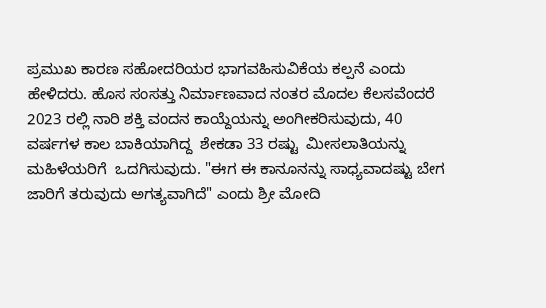ಪ್ರಮುಖ ಕಾರಣ ಸಹೋದರಿಯರ ಭಾಗವಹಿಸುವಿಕೆಯ ಕಲ್ಪನೆ ಎಂದು ಹೇಳಿದರು. ಹೊಸ ಸಂಸತ್ತು ನಿರ್ಮಾಣವಾದ ನಂತರ ಮೊದಲ ಕೆಲಸವೆಂದರೆ 2023 ರಲ್ಲಿ ನಾರಿ ಶಕ್ತಿ ವಂದನ ಕಾಯ್ದೆಯನ್ನು ಅಂಗೀಕರಿಸುವುದು, 40 ವರ್ಷಗಳ ಕಾಲ ಬಾಕಿಯಾಗಿದ್ದ  ಶೇಕಡಾ 33 ರಷ್ಟು  ಮೀಸಲಾತಿಯನ್ನು  ಮಹಿಳೆಯರಿಗೆ  ಒದಗಿಸುವುದು. "ಈಗ ಈ ಕಾನೂನನ್ನು ಸಾಧ್ಯವಾದಷ್ಟು ಬೇಗ ಜಾರಿಗೆ ತರುವುದು ಅಗತ್ಯವಾಗಿದೆ" ಎಂದು ಶ್ರೀ ಮೋದಿ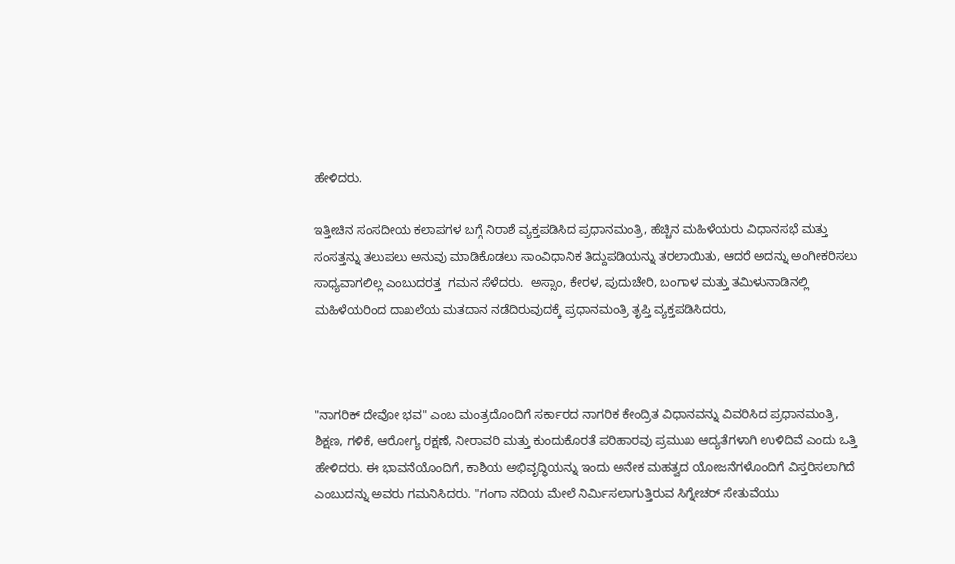ಹೇಳಿದರು.

ಇತ್ತೀಚಿನ ಸಂಸದೀಯ ಕಲಾಪಗಳ ಬಗ್ಗೆ ನಿರಾಶೆ ವ್ಯಕ್ತಪಡಿಸಿದ ಪ್ರಧಾನಮಂತ್ರಿ, ಹೆಚ್ಚಿನ ಮಹಿಳೆಯರು ವಿಧಾನಸಭೆ ಮತ್ತು ಸಂಸತ್ತನ್ನು ತಲುಪಲು ಅನುವು ಮಾಡಿಕೊಡಲು ಸಾಂವಿಧಾನಿಕ ತಿದ್ದುಪಡಿಯನ್ನು ತರಲಾಯಿತು, ಆದರೆ ಅದನ್ನು ಅಂಗೀಕರಿಸಲು ಸಾಧ್ಯವಾಗಲಿಲ್ಲ ಎಂಬುದರತ್ತ  ಗಮನ ಸೆಳೆದರು.  ಅಸ್ಸಾಂ, ಕೇರಳ, ಪುದುಚೇರಿ, ಬಂಗಾಳ ಮತ್ತು ತಮಿಳುನಾಡಿನಲ್ಲಿ ಮಹಿಳೆಯರಿಂದ ದಾಖಲೆಯ ಮತದಾನ ನಡೆದಿರುವುದಕ್ಕೆ ಪ್ರಧಾನಮಂತ್ರಿ ತೃಪ್ತಿ ವ್ಯಕ್ತಪಡಿಸಿದರು,



"ನಾಗರಿಕ್ ದೇವೋ ಭವ" ಎಂಬ ಮಂತ್ರದೊಂದಿಗೆ ಸರ್ಕಾರದ ನಾಗರಿಕ ಕೇಂದ್ರಿತ ವಿಧಾನವನ್ನು ವಿವರಿಸಿದ ಪ್ರಧಾನಮಂತ್ರಿ, ಶಿಕ್ಷಣ, ಗಳಿಕೆ, ಆರೋಗ್ಯ ರಕ್ಷಣೆ, ನೀರಾವರಿ ಮತ್ತು ಕುಂದುಕೊರತೆ ಪರಿಹಾರವು ಪ್ರಮುಖ ಆದ್ಯತೆಗಳಾಗಿ ಉಳಿದಿವೆ ಎಂದು ಒತ್ತಿ ಹೇಳಿದರು. ಈ ಭಾವನೆಯೊಂದಿಗೆ, ಕಾಶಿಯ ಅಭಿವೃದ್ಧಿಯನ್ನು ಇಂದು ಅನೇಕ ಮಹತ್ವದ ಯೋಜನೆಗಳೊಂದಿಗೆ ವಿಸ್ತರಿಸಲಾಗಿದೆ ಎಂಬುದನ್ನು ಅವರು ಗಮನಿಸಿದರು. "ಗಂಗಾ ನದಿಯ ಮೇಲೆ ನಿರ್ಮಿಸಲಾಗುತ್ತಿರುವ ಸಿಗ್ನೇಚರ್ ಸೇತುವೆಯು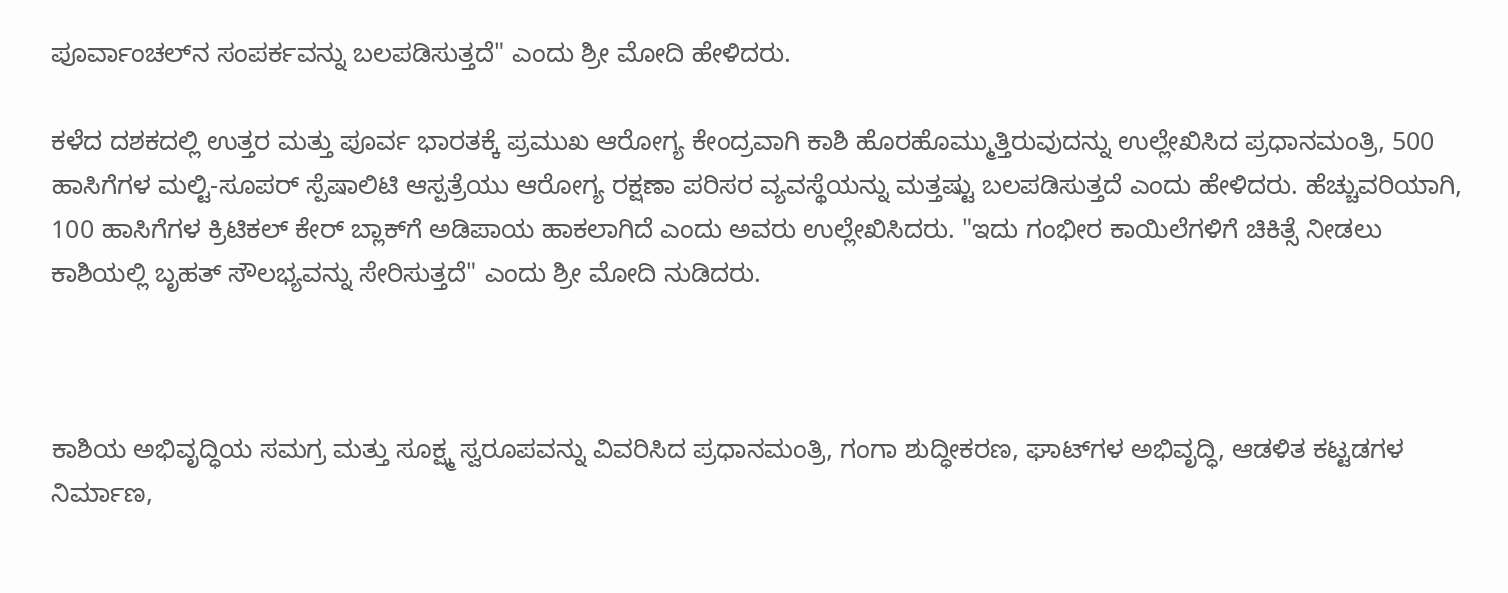ಪೂರ್ವಾಂಚಲ್‌ನ ಸಂಪರ್ಕವನ್ನು ಬಲಪಡಿಸುತ್ತದೆ" ಎಂದು ಶ್ರೀ ಮೋದಿ ಹೇಳಿದರು.

ಕಳೆದ ದಶಕದಲ್ಲಿ ಉತ್ತರ ಮತ್ತು ಪೂರ್ವ ಭಾರತಕ್ಕೆ ಪ್ರಮುಖ ಆರೋಗ್ಯ ಕೇಂದ್ರವಾಗಿ ಕಾಶಿ ಹೊರಹೊಮ್ಮುತ್ತಿರುವುದನ್ನು ಉಲ್ಲೇಖಿಸಿದ ಪ್ರಧಾನಮಂತ್ರಿ, 500 ಹಾಸಿಗೆಗಳ ಮಲ್ಟಿ-ಸೂಪರ್ ಸ್ಪೆಷಾಲಿಟಿ ಆಸ್ಪತ್ರೆಯು ಆರೋಗ್ಯ ರಕ್ಷಣಾ ಪರಿಸರ ವ್ಯವಸ್ಥೆಯನ್ನು ಮತ್ತಷ್ಟು ಬಲಪಡಿಸುತ್ತದೆ ಎಂದು ಹೇಳಿದರು. ಹೆಚ್ಚುವರಿಯಾಗಿ, 100 ಹಾಸಿಗೆಗಳ ಕ್ರಿಟಿಕಲ್ ಕೇರ್ ಬ್ಲಾಕ್‌ಗೆ ಅಡಿಪಾಯ ಹಾಕಲಾಗಿದೆ ಎಂದು ಅವರು ಉಲ್ಲೇಖಿಸಿದರು. "ಇದು ಗಂಭೀರ ಕಾಯಿಲೆಗಳಿಗೆ ಚಿಕಿತ್ಸೆ ನೀಡಲು ಕಾಶಿಯಲ್ಲಿ ಬೃಹತ್ ಸೌಲಭ್ಯವನ್ನು ಸೇರಿಸುತ್ತದೆ" ಎಂದು ಶ್ರೀ ಮೋದಿ ನುಡಿದರು.



ಕಾಶಿಯ ಅಭಿವೃದ್ಧಿಯ ಸಮಗ್ರ ಮತ್ತು ಸೂಕ್ಷ್ಮ ಸ್ವರೂಪವನ್ನು ವಿವರಿಸಿದ ಪ್ರಧಾನಮಂತ್ರಿ, ಗಂಗಾ ಶುದ್ಧೀಕರಣ, ಘಾಟ್‌ಗಳ ಅಭಿವೃದ್ಧಿ, ಆಡಳಿತ ಕಟ್ಟಡಗಳ ನಿರ್ಮಾಣ,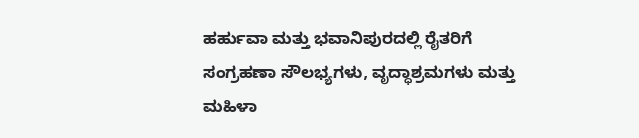ಹರ್ಹುವಾ ಮತ್ತು ಭವಾನಿಪುರದಲ್ಲಿ ರೈತರಿಗೆ ಸಂಗ್ರಹಣಾ ಸೌಲಭ್ಯಗಳು, ವೃದ್ಧಾಶ್ರಮಗಳು ಮತ್ತು ಮಹಿಳಾ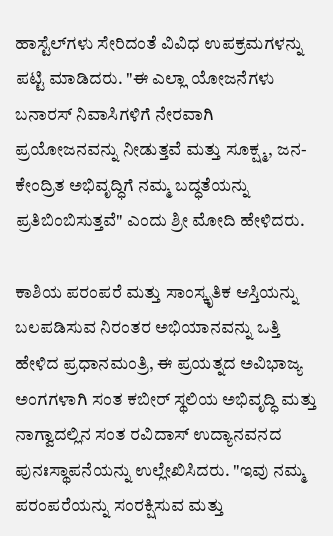ಹಾಸ್ಟೆಲ್‌ಗಳು ಸೇರಿದಂತೆ ವಿವಿಧ ಉಪಕ್ರಮಗಳನ್ನು ಪಟ್ಟಿ ಮಾಡಿದರು. "ಈ ಎಲ್ಲಾ ಯೋಜನೆಗಳು ಬನಾರಸ್ ನಿವಾಸಿಗಳಿಗೆ ನೇರವಾಗಿ ಪ್ರಯೋಜನವನ್ನು ನೀಡುತ್ತವೆ ಮತ್ತು ಸೂಕ್ಷ್ಮ, ಜನ-ಕೇಂದ್ರಿತ ಅಭಿವೃದ್ಧಿಗೆ ನಮ್ಮ ಬದ್ಧತೆಯನ್ನು ಪ್ರತಿಬಿಂಬಿಸುತ್ತವೆ" ಎಂದು ಶ್ರೀ ಮೋದಿ ಹೇಳಿದರು.

ಕಾಶಿಯ ಪರಂಪರೆ ಮತ್ತು ಸಾಂಸ್ಕೃತಿಕ ಆಸ್ತಿಯನ್ನು ಬಲಪಡಿಸುವ ನಿರಂತರ ಅಭಿಯಾನವನ್ನು ಒತ್ತಿ ಹೇಳಿದ ಪ್ರಧಾನಮಂತ್ರಿ, ಈ ಪ್ರಯತ್ನದ ಅವಿಭಾಜ್ಯ ಅಂಗಗಳಾಗಿ ಸಂತ ಕಬೀರ್ ಸ್ಥಲಿಯ ಅಭಿವೃದ್ಧಿ ಮತ್ತು ನಾಗ್ವಾದಲ್ಲಿನ ಸಂತ ರವಿದಾಸ್ ಉದ್ಯಾನವನದ ಪುನಃಸ್ಥಾಪನೆಯನ್ನು ಉಲ್ಲೇಖಿಸಿದರು. "ಇವು ನಮ್ಮ ಪರಂಪರೆಯನ್ನು ಸಂರಕ್ಷಿಸುವ ಮತ್ತು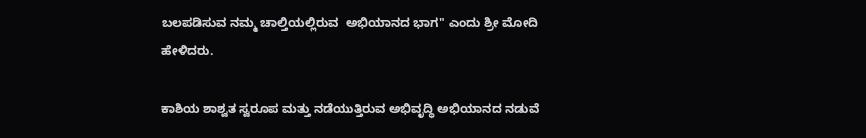ಬಲಪಡಿಸುವ ನಮ್ಮ ಚಾಲ್ತಿಯಲ್ಲಿರುವ  ಅಭಿಯಾನದ ಭಾಗ" ಎಂದು ಶ್ರೀ ಮೋದಿ ಹೇಳಿದರು.

ಕಾಶಿಯ ಶಾಶ್ವತ ಸ್ವರೂಪ ಮತ್ತು ನಡೆಯುತ್ತಿರುವ ಅಭಿವೃದ್ಧಿ ಅಭಿಯಾನದ ನಡುವೆ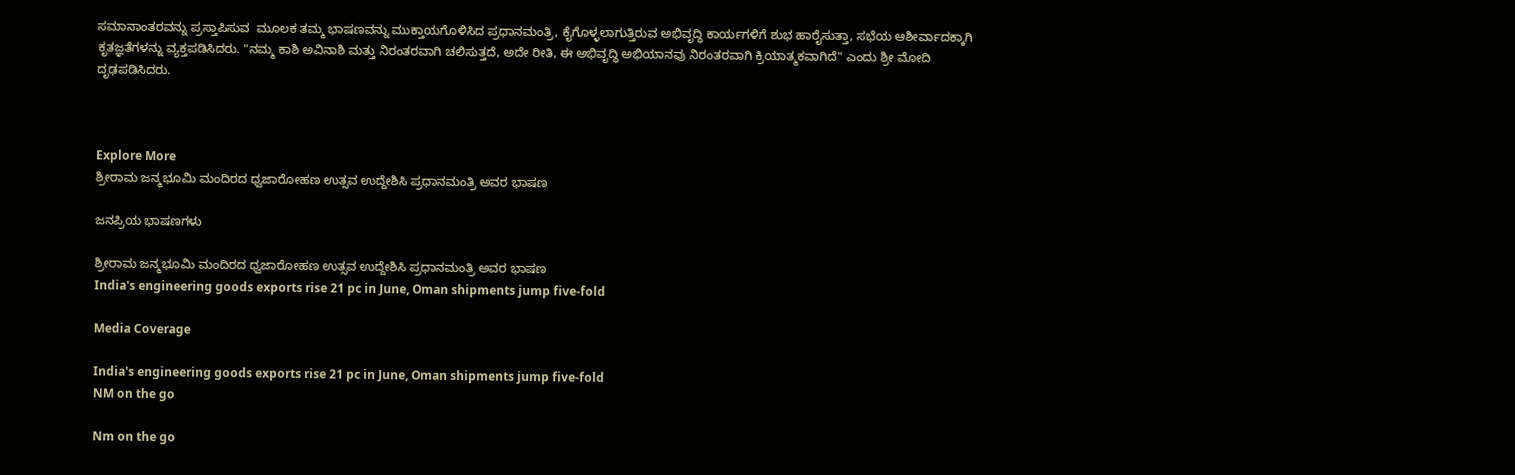ಸಮಾನಾಂತರವನ್ನು ಪ್ರಸ್ತಾಪಿಸುವ  ಮೂಲಕ ತಮ್ಮ ಭಾಷಣವನ್ನು ಮುಕ್ತಾಯಗೊಳಿಸಿದ ಪ್ರಧಾನಮಂತ್ರಿ, ಕೈಗೊಳ್ಳಲಾಗುತ್ತಿರುವ ಅಭಿವೃದ್ಧಿ ಕಾರ್ಯಗಳಿಗೆ ಶುಭ ಹಾರೈಸುತ್ತಾ, ಸಭೆಯ ಆಶೀರ್ವಾದಕ್ಕಾಗಿ ಕೃತಜ್ಞತೆಗಳನ್ನು ವ್ಯಕ್ತಪಡಿಸಿದರು. "ನಮ್ಮ ಕಾಶಿ ಅವಿನಾಶಿ ಮತ್ತು ನಿರಂತರವಾಗಿ ಚಲಿಸುತ್ತದೆ, ಅದೇ ರೀತಿ, ಈ ಅಭಿವೃದ್ಧಿ ಅಭಿಯಾನವು ನಿರಂತರವಾಗಿ ಕ್ರಿಯಾತ್ಮಕವಾಗಿದೆ" ಎಂದು ಶ್ರೀ ಮೋದಿ ದೃಢಪಡಿಸಿದರು.



Explore More
ಶ್ರೀರಾಮ ಜನ್ಮಭೂಮಿ ಮಂದಿರದ ಧ್ವಜಾರೋಹಣ ಉತ್ಸವ ಉದ್ದೇಶಿಸಿ ಪ್ರಧಾನಮಂತ್ರಿ ಅವರ ಭಾಷಣ

ಜನಪ್ರಿಯ ಭಾಷಣಗಳು

ಶ್ರೀರಾಮ ಜನ್ಮಭೂಮಿ ಮಂದಿರದ ಧ್ವಜಾರೋಹಣ ಉತ್ಸವ ಉದ್ದೇಶಿಸಿ ಪ್ರಧಾನಮಂತ್ರಿ ಅವರ ಭಾಷಣ
India's engineering goods exports rise 21 pc in June, Oman shipments jump five‑fold

Media Coverage

India's engineering goods exports rise 21 pc in June, Oman shipments jump five‑fold
NM on the go

Nm on the go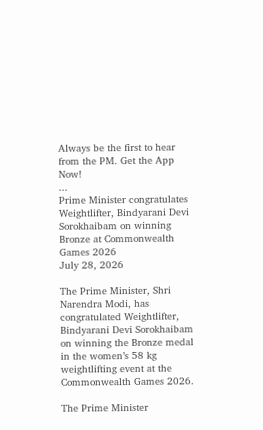Always be the first to hear from the PM. Get the App Now!
...
Prime Minister congratulates Weightlifter, Bindyarani Devi Sorokhaibam on winning Bronze at Commonwealth Games 2026
July 28, 2026

The Prime Minister, Shri Narendra Modi, has congratulated Weightlifter, Bindyarani Devi Sorokhaibam on winning the Bronze medal in the women’s 58 kg weightlifting event at the Commonwealth Games 2026.

The Prime Minister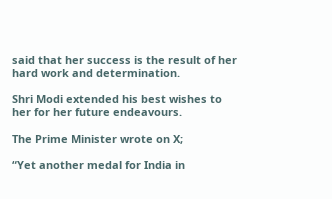said that her success is the result of her hard work and determination.

Shri Modi extended his best wishes to her for her future endeavours.

The Prime Minister wrote on X;

“Yet another medal for India in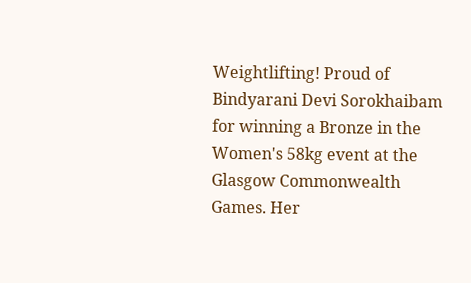Weightlifting! Proud of Bindyarani Devi Sorokhaibam for winning a Bronze in the Women's 58kg event at the Glasgow Commonwealth Games. Her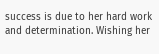success is due to her hard work and determination. Wishing her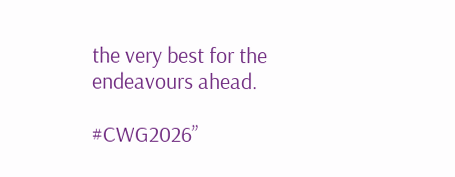the very best for the endeavours ahead.

#CWG2026”